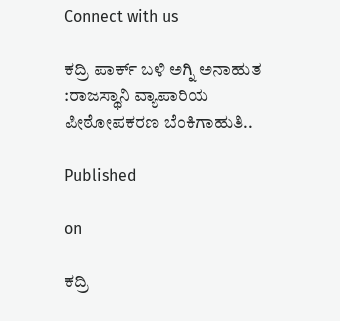Connect with us

ಕದ್ರಿ ಪಾರ್ಕ್ ಬಳಿ ಅಗ್ನಿ ಅನಾಹುತ :ರಾಜಸ್ಥಾನಿ ವ್ಯಾಪಾರಿಯ ಪೀಠೋಪಕರಣ ಬೆಂಕಿಗಾಹುತಿ..

Published

on

ಕದ್ರಿ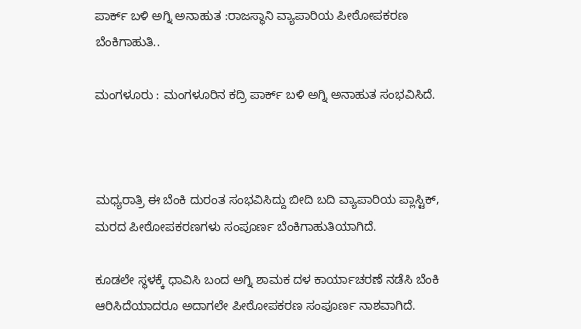ಪಾರ್ಕ್ ಬಳಿ ಅಗ್ನಿ ಅನಾಹುತ :ರಾಜಸ್ಥಾನಿ ವ್ಯಾಪಾರಿಯ ಪೀಠೋಪಕರಣ ಬೆಂಕಿಗಾಹುತಿ..

ಮಂಗಳೂರು : ಮಂಗಳೂರಿನ ಕದ್ರಿ ಪಾರ್ಕ್ ಬಳಿ ಅಗ್ನಿ ಅನಾಹುತ ಸಂಭವಿಸಿದೆ.



ಮಧ್ಯರಾತ್ರಿ ಈ ಬೆಂಕಿ ದುರಂತ ಸಂಭವಿಸಿದ್ದು ಬೀದಿ ಬದಿ ವ್ಯಾಪಾರಿಯ ಪ್ಲಾಸ್ಟಿಕ್, ಮರದ ಪೀಠೋಪಕರಣಗಳು ಸಂಪೂರ್ಣ ಬೆಂಕಿಗಾಹುತಿಯಾಗಿದೆ.

ಕೂಡಲೇ ಸ್ಥಳಕ್ಕೆ ಧಾವಿಸಿ ಬಂದ ಅಗ್ನಿ ಶಾಮಕ ದಳ ಕಾರ್ಯಾಚರಣೆ ನಡೆಸಿ ಬೆಂಕಿ ಆರಿಸಿದೆಯಾದರೂ ಅದಾಗಲೇ ಪೀಠೋಪಕರಣ ಸಂಪೂರ್ಣ ನಾಶವಾಗಿದೆ.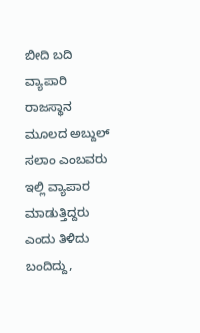ಬೀದಿ ಬದಿ ವ್ಯಾಪಾರಿ ರಾಜಸ್ಥಾನ ಮೂಲದ ಅಬ್ದುಲ್ ಸಲಾಂ ಎಂಬವರು ಇಲ್ಲಿ ವ್ಯಾಪಾರ ಮಾಡುತ್ತಿದ್ದರು ಎಂದು ತಿಳಿದು ಬಂದಿದ್ದು,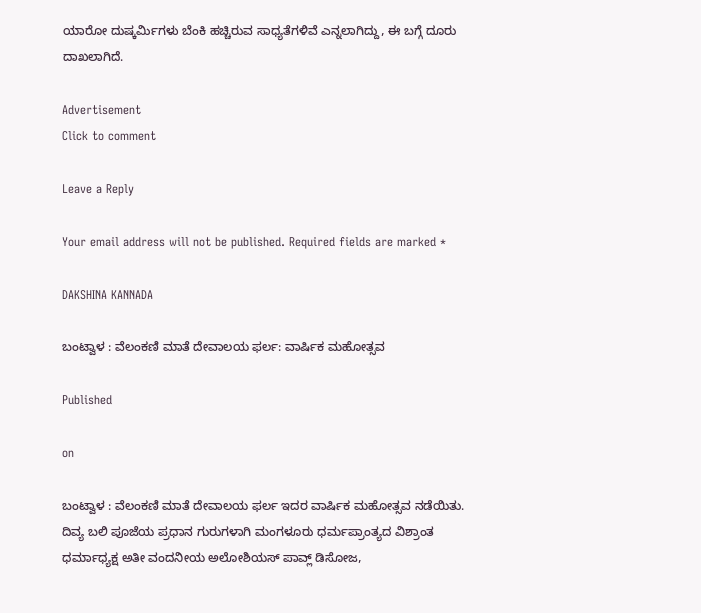ಯಾರೋ ದುಷ್ಕರ್ಮಿಗಳು ಬೆಂಕಿ ಹಚ್ಚಿರುವ ಸಾಧ್ಯತೆಗಳಿವೆ ಎನ್ನಲಾಗಿದ್ದು, ಈ ಬಗ್ಗೆ ದೂರು ದಾಖಲಾಗಿದೆ.

Advertisement
Click to comment

Leave a Reply

Your email address will not be published. Required fields are marked *

DAKSHINA KANNADA

ಬಂಟ್ವಾಳ : ವೆಲಂಕಣಿ ಮಾತೆ ದೇವಾಲಯ ಫರ್ಲ: ವಾರ್ಷಿಕ ಮಹೋತ್ಸವ

Published

on

ಬಂಟ್ವಾಳ : ವೆಲಂಕಣಿ ಮಾತೆ ದೇವಾಲಯ ಫರ್ಲ ಇದರ ವಾರ್ಷಿಕ ಮಹೋತ್ಸವ ನಡೆಯಿತು. ದಿವ್ಯ ಬಲಿ ಪೂಜೆಯ ಪ್ರಧಾನ ಗುರುಗಳಾಗಿ ಮಂಗಳೂರು ಧರ್ಮಪ್ರಾಂತ್ಯದ ವಿಶ್ರಾಂತ ಧರ್ಮಾಧ್ಯಕ್ಷ ಅತೀ ವಂದನೀಯ ಅಲೋಶಿಯಸ್ ಪಾವ್ಲ್ ಡಿಸೋಜ,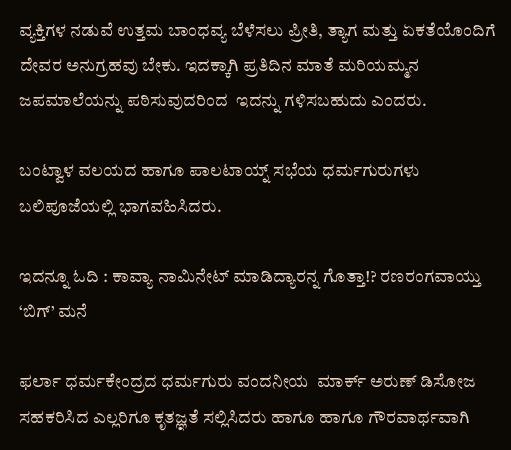ವ್ಯಕ್ತಿಗಳ ನಡುವೆ ಉತ್ತಮ ಬಾಂಧವ್ಯ ಬೆಳೆಸಲು ಪ್ರೀತಿ, ತ್ಯಾಗ ಮತ್ತು ಏಕತೆಯೊಂದಿಗೆ ದೇವರ ಅನುಗ್ರಹವು ಬೇಕು. ಇದಕ್ಕಾಗಿ ಪ್ರತಿದಿನ ಮಾತೆ ಮರಿಯಮ್ಮನ ಜಪಮಾಲೆಯನ್ನು ಪಠಿಸುವುದರಿಂದ  ಇದನ್ನು ಗಳಿಸಬಹುದು ಎಂದರು.

ಬಂಟ್ವಾಳ ವಲಯದ ಹಾಗೂ ಪಾಲಟಾಯ್ನ್ ಸಭೆಯ ಧರ್ಮಗುರುಗಳು ಬಲಿಪೂಜೆಯಲ್ಲಿ ಭಾಗವಹಿಸಿದರು.

ಇದನ್ನೂ ಓದಿ : ಕಾವ್ಯಾ ನಾಮಿನೇಟ್ ಮಾಡಿದ್ಯಾರನ್ನ ಗೊತ್ತಾ!? ರಣರಂಗವಾಯ್ತು ‘ಬಿಗ್’ ಮನೆ

ಫರ್ಲಾ ಧರ್ಮಕೇಂದ್ರದ ಧರ್ಮಗುರು ವಂದನೀಯ  ಮಾರ್ಕ್ ಅರುಣ್ ಡಿಸೋಜ ಸಹಕರಿಸಿದ ಎಲ್ಲರಿಗೂ ಕೃತಜ್ಞತೆ ಸಲ್ಲಿಸಿದರು ಹಾಗೂ ಹಾಗೂ ಗೌರವಾರ್ಥವಾಗಿ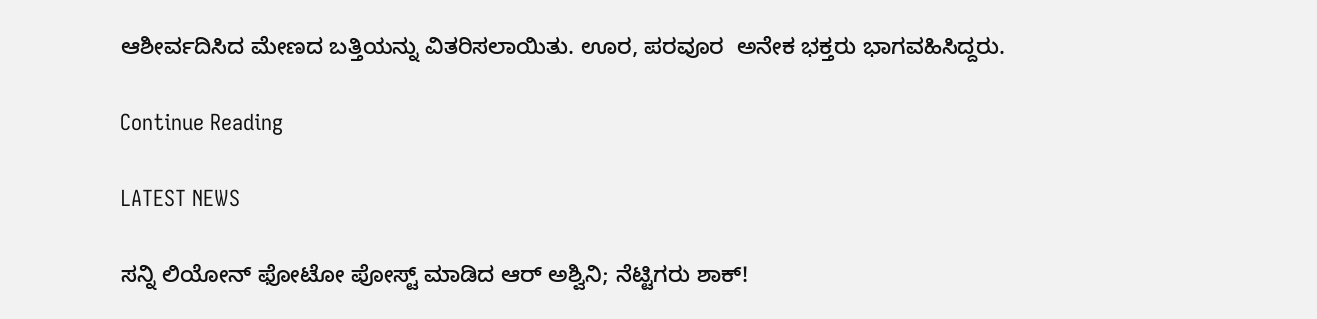ಆಶೀರ್ವದಿಸಿದ ಮೇಣದ ಬತ್ತಿಯನ್ನು ವಿತರಿಸಲಾಯಿತು. ಊರ, ಪರವೂರ  ಅನೇಕ ಭಕ್ತರು ಭಾಗವಹಿಸಿದ್ದರು.

Continue Reading

LATEST NEWS

ಸನ್ನಿ ಲಿಯೋನ್ ಫೋಟೋ ಪೋಸ್ಟ್ ಮಾಡಿದ ಆರ್‌ ಅಶ್ವಿನಿ; ನೆಟ್ಟಿಗರು ಶಾಕ್!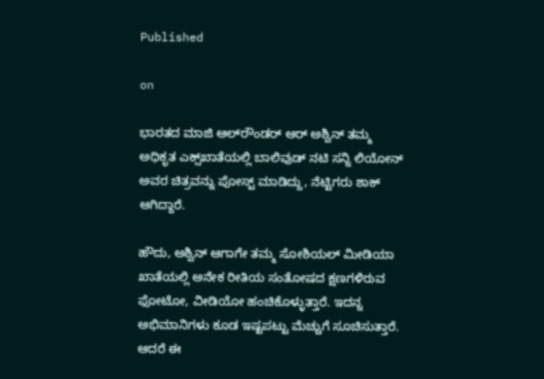Published

on

ಭಾರತದ ಮಾಜಿ ಆಲ್‌ರೌಂಡರ್ ಆರ್‌ ಅಶ್ವಿನ್ ತಮ್ಮ ಅಧಿಕೃತ ಎಕ್ಸ್‌ಖಾತೆಯಲ್ಲಿ ಬಾಲಿವುಡ್ ನಟಿ ಸನ್ನಿ ಲಿಯೋನ್ ಅವರ ಚಿತ್ರವನ್ನು ಪೋಸ್ಟ್ ಮಾಡಿದ್ದು, ನೆಟ್ಟಿಗರು ಶಾಕ್ ಆಗಿದ್ದಾರೆ.

ಹೌದು, ಅಶ್ವಿನ್ ಆಗಾಗೇ ತಮ್ಮ ಸೋಶಿಯಲ್ ಮೀಡಿಯಾ ಖಾತೆಯಲ್ಲಿ ಅನೇಕ ರೀತಿಯ ಸಂತೋಷದ ಕ್ಷಣಗಳಿರುವ ಫೋಟೋ, ವೀಡಿಯೋ ಹಂಚಿಕೊಳ್ಳುತ್ತಾರೆ. ಇದನ್ನ ಅಭಿಮಾನಿಗಳು ಕೂಡ ಇಷ್ಟಪಟ್ಟು ಮೆಚ್ಚುಗೆ ಸೂಚಿಸುತ್ತಾರೆ. ಆದರೆ ಈ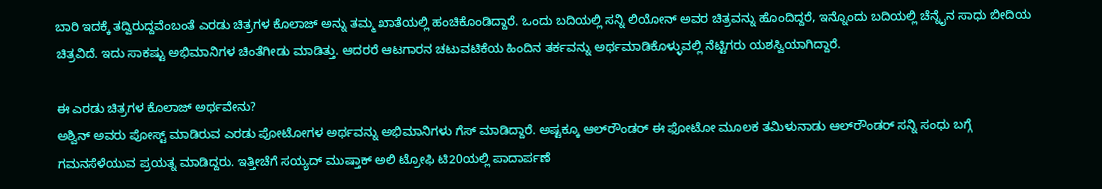ಬಾರಿ ಇದಕ್ಕೆ ತದ್ವಿರುದ್ದವೆಂಬಂತೆ ಎರಡು ಚಿತ್ರಗಳ ಕೊಲಾಜ್ ಅನ್ನು ತಮ್ಮ ಖಾತೆಯಲ್ಲಿ ಹಂಚಿಕೊಂಡಿದ್ದಾರೆ. ಒಂದು ಬದಿಯಲ್ಲಿ ಸನ್ನಿ ಲಿಯೋನ್ ಅವರ ಚಿತ್ರವನ್ನು ಹೊಂದಿದ್ದರೆ, ಇನ್ನೊಂದು ಬದಿಯಲ್ಲಿ ಚೆನ್ನೈನ ಸಾಧು ಬೀದಿಯ ಚಿತ್ರವಿದೆ. ಇದು ಸಾಕಷ್ಟು ಅಭಿಮಾನಿಗಳ ಚಿಂತೆಗೀಡು ಮಾಡಿತ್ತು. ಆದರರೆ ಆಟಗಾರನ ಚಟುವಟಿಕೆಯ ಹಿಂದಿನ ತರ್ಕವನ್ನು ಅರ್ಥಮಾಡಿಕೊಳ್ಳುವಲ್ಲಿ ನೆಟ್ಟಿಗರು ಯಶಸ್ವಿಯಾಗಿದ್ದಾರೆ.

ಈ ಎರಡು ಚಿತ್ರಗಳ ಕೊಲಾಜ್ ಅರ್ಥವೇನು?
ಅಶ್ವಿನ್ ಅವರು ಪೋಸ್ಟ್ ಮಾಡಿರುವ ಎರಡು ಪೋಟೋಗಳ ಅರ್ಥವನ್ನು ಅಭಿಮಾನಿಗಳು ಗೆಸ್ ಮಾಡಿದ್ದಾರೆ. ಅಷ್ಟಕ್ಕೂ ಆಲ್‌ರೌಂಡರ್ ಈ ಫೋಟೋ ಮೂಲಕ ತಮಿಳುನಾಡು ಆಲ್‌ರೌಂಡರ್ ಸನ್ನಿ ಸಂಧು ಬಗ್ಗೆ ಗಮನಸೆಳೆಯುವ ಪ್ರಯತ್ನ ಮಾಡಿದ್ದರು. ಇತ್ತೀಚೆಗೆ ಸಯ್ಯದ್ ಮುಷ್ತಾಕ್ ಅಲಿ ಟ್ರೋಫಿ ಟಿ20ಯಲ್ಲಿ ಪಾದಾರ್ಪಣೆ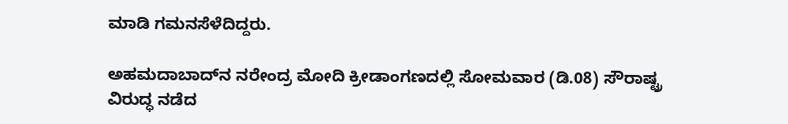ಮಾಡಿ ಗಮನಸೆಳೆದಿದ್ದರು.

ಅಹಮದಾಬಾದ್‌ನ ನರೇಂದ್ರ ಮೋದಿ ಕ್ರೀಡಾಂಗಣದಲ್ಲಿ ಸೋಮವಾರ (ಡಿ.08) ಸೌರಾಷ್ಟ್ರ ವಿರುದ್ಧ ನಡೆದ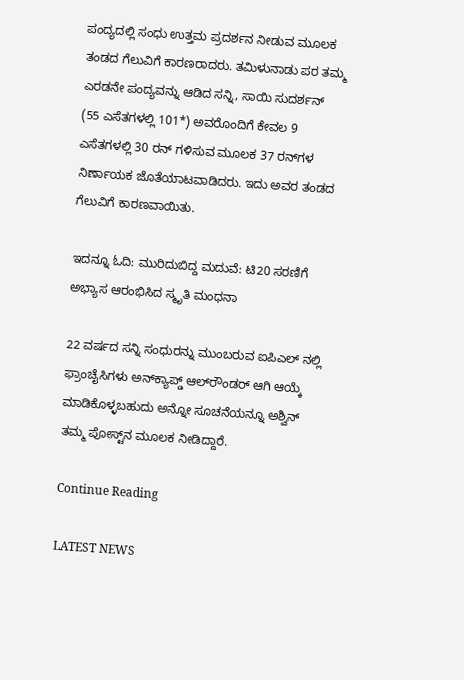ಪಂದ್ಯದಲ್ಲಿ ಸಂಧು ಉತ್ತಮ ಪ್ರದರ್ಶನ ನೀಡುವ ಮೂಲಕ ತಂಡದ ಗೆಲುವಿಗೆ ಕಾರಣರಾದರು. ತಮಿಳುನಾಡು ಪರ ತಮ್ಮ ಎರಡನೇ ಪಂದ್ಯವನ್ನು ಆಡಿದ ಸನ್ನಿ, ಸಾಯಿ ಸುದರ್ಶನ್ (55 ಎಸೆತಗಳಲ್ಲಿ 101*) ಅವರೊಂದಿಗೆ ಕೇವಲ 9 ಎಸೆತಗಳಲ್ಲಿ 30 ರನ್ ಗಳಿಸುವ ಮೂಲಕ 37 ರನ್‌ಗಳ ನಿರ್ಣಾಯಕ ಜೊತೆಯಾಟವಾಡಿದರು. ಇದು ಅವರ ತಂಡದ ಗೆಲುವಿಗೆ ಕಾರಣವಾಯಿತು.

ಇದನ್ನೂ ಓದಿ: ಮುರಿದುಬಿದ್ದ ಮದುವೆ: ಟಿ20 ಸರಣಿಗೆ ಅಭ್ಯಾಸ ಆರಂಭಿಸಿದ ಸ್ಮೃತಿ ಮಂಧನಾ

22 ವರ್ಷದ ಸನ್ನಿ ಸಂಧುರನ್ನು ಮುಂಬರುವ ಐಪಿಎಲ್ ನಲ್ಲಿ ಫ್ರಾಂಚೈಸಿಗಳು ಅನ್‌ಕ್ಯಾಪ್ಡ್ ಆಲ್‌ರೌಂಡರ್‌ ಆಗಿ ಆಯ್ಕೆ ಮಾಡಿಕೊಳ್ಳಬಹುದು ಅನ್ನೋ ಸೂಚನೆಯನ್ನೂ ಅಶ್ವಿನ್ ತಮ್ಮ ಪೋಸ್ಟ್‌ನ ಮೂಲಕ ನೀಡಿದ್ದಾರೆ.

Continue Reading

LATEST NEWS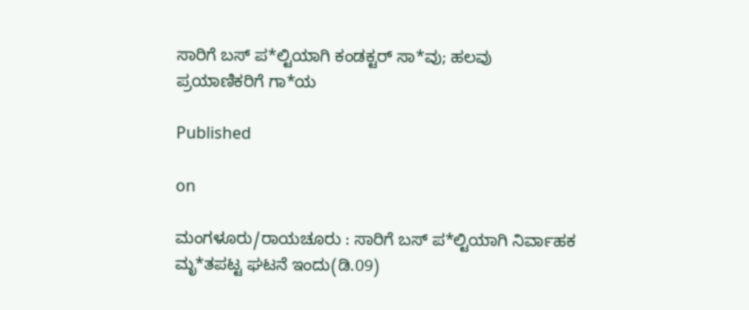ಸಾರಿಗೆ ಬಸ್ ಪ*ಲ್ಟಿಯಾಗಿ ಕಂಡಕ್ಟರ್ ಸಾ*ವು; ಹಲವು ಪ್ರಯಾಣಿಕರಿಗೆ ಗಾ*ಯ

Published

on

ಮಂಗಳೂರು/ರಾಯಚೂರು : ಸಾರಿಗೆ ಬಸ್ ಪ*ಲ್ಟಿಯಾಗಿ ನಿರ್ವಾಹಕ ಮೃ*ತಪಟ್ಟ ಘಟನೆ ಇಂದು(ಡಿ.09)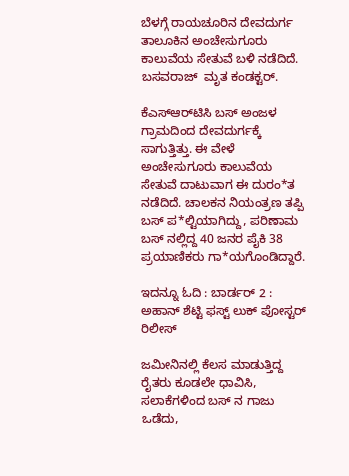ಬೆಳಗ್ಗೆ ರಾಯಚೂರಿನ ದೇವದುರ್ಗ ತಾಲೂಕಿನ ಅಂಚೇಸುಗೂರು ಕಾಲುವೆಯ ಸೇತುವೆ ಬಳಿ ನಡೆದಿದೆ. ಬಸವರಾಜ್  ಮೃತ ಕಂಡಕ್ಟರ್.

ಕೆಎಸ್‌ಆರ್‌ಟಿಸಿ ಬಸ್ ಅಂಜಳ ಗ್ರಾಮದಿಂದ ದೇವದುರ್ಗಕ್ಕೆ ಸಾಗುತ್ತಿತ್ತು. ಈ ವೇಳೆ ಅಂಚೇಸುಗೂರು ಕಾಲುವೆಯ ಸೇತುವೆ ದಾಟುವಾಗ ಈ ದುರಂ*ತ ನಡೆದಿದೆ. ಚಾಲಕನ ನಿಯಂತ್ರಣ ತಪ್ಪಿ ಬಸ್ ಪ*ಲ್ಟಿಯಾಗಿದ್ದು, ಪರಿಣಾಮ ಬಸ್‌ ನಲ್ಲಿದ್ದ 40 ಜನರ ಪೈಕಿ 38 ಪ್ರಯಾಣಿಕರು ಗಾ*ಯಗೊಂಡಿದ್ದಾರೆ.

ಇದನ್ನೂ ಓದಿ : ಬಾರ್ಡರ್ 2 : ಅಹಾನ್ ಶೆಟ್ಟಿ ಫಸ್ಟ್ ಲುಕ್ ಪೋಸ್ಟರ್ ರಿಲೀಸ್

ಜಮೀನಿನಲ್ಲಿ ಕೆಲಸ ಮಾಡುತ್ತಿದ್ದ ರೈತರು ಕೂಡಲೇ ಧಾವಿಸಿ, ಸಲಾಕೆಗಳಿಂದ ಬಸ್‌ ನ ಗಾಜು ಒಡೆದು,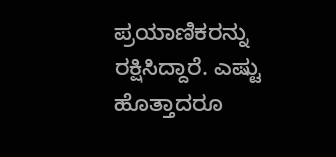ಪ್ರಯಾಣಿಕರನ್ನು ರಕ್ಷಿಸಿದ್ದಾರೆ. ಎಷ್ಟು ಹೊತ್ತಾದರೂ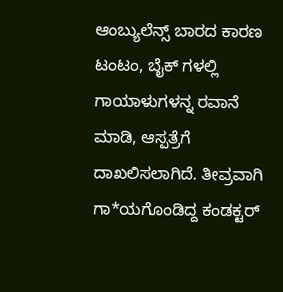ಆಂಬ್ಯುಲೆನ್ಸ್ ಬಾರದ ಕಾರಣ ಟಂಟಂ, ಬೈಕ್‌ ಗಳಲ್ಲಿ ಗಾಯಾಳುಗಳನ್ನ ರವಾನೆ ಮಾಡಿ, ಆಸ್ಪತ್ರೆಗೆ ದಾಖಲಿಸಲಾಗಿದೆ. ತೀವ್ರವಾಗಿ ಗಾ*ಯಗೊಂಡಿದ್ದ ಕಂಡಕ್ಟರ್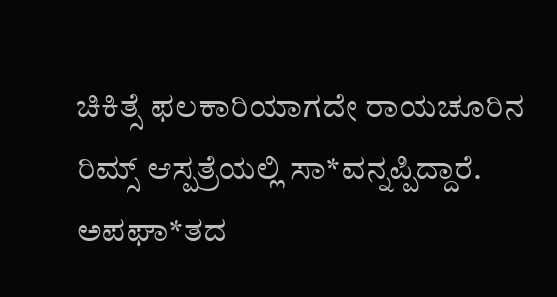ಚಿಕಿತ್ಸೆ ಫಲಕಾರಿಯಾಗದೇ ರಾಯಚೂರಿನ ರಿಮ್ಸ್ ಆಸ್ಪತ್ರೆಯಲ್ಲಿ ಸಾ*ವನ್ನಪ್ಪಿದ್ದಾರೆ. ಅಪಘಾ*ತದ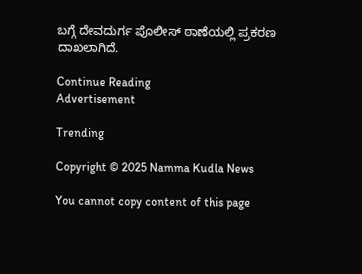ಬಗ್ಗೆ ದೇವದುರ್ಗ ಪೊಲೀಸ್ ಠಾಣೆಯಲ್ಲಿ ಪ್ರಕರಣ ದಾಖಲಾಗಿದೆ.

Continue Reading
Advertisement

Trending

Copyright © 2025 Namma Kudla News

You cannot copy content of this page